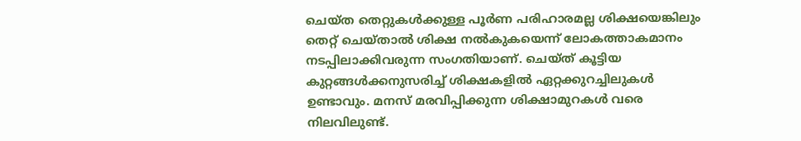ചെയ്ത തെറ്റുകൾക്കുള്ള പൂർണ പരിഹാരമല്ല ശിക്ഷയെങ്കിലും തെറ്റ് ചെയ്താൽ ശിക്ഷ നൽകുകയെന്ന് ലോകത്താകമാനം നടപ്പിലാക്കിവരുന്ന സംഗതിയാണ്. ചെയ്ത് കൂട്ടിയ കുറ്റങ്ങൾക്കനുസരിച്ച് ശിക്ഷകളിൽ ഏറ്റക്കുറച്ചിലുകൾ ഉണ്ടാവും. മനസ് മരവിപ്പിക്കുന്ന ശിക്ഷാമുറകൾ വരെ നിലവിലുണ്ട്.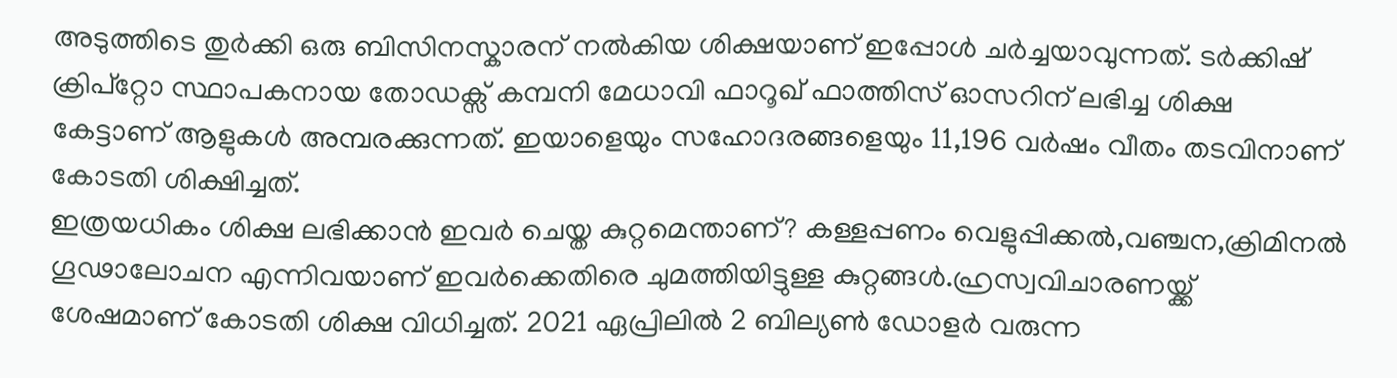അടുത്തിടെ തുർക്കി ഒരു ബിസിനസ്കാരന് നൽകിയ ശിക്ഷയാണ് ഇപ്പോൾ ചർച്ചയാവുന്നത്. ടർക്കിഷ് ക്രിപ്റ്റോ സ്ഥാപകനായ തോഡക്സ് കമ്പനി മേധാവി ഫാറൂഖ് ഫാത്തിസ് ഓസറിന് ലഭിച്ച ശിക്ഷ കേട്ടാണ് ആളുകൾ അമ്പരക്കുന്നത്. ഇയാളെയും സഹോദരങ്ങളെയും 11,196 വർഷം വീതം തടവിനാണ് കോടതി ശിക്ഷിച്ചത്.
ഇത്രയധികം ശിക്ഷ ലഭിക്കാൻ ഇവർ ചെയ്ത കുറ്റമെന്താണ്? കള്ളപ്പണം വെളുപ്പിക്കൽ,വഞ്ചന,ക്രിമിനൽ ഗൂഢാലോചന എന്നിവയാണ് ഇവർക്കെതിരെ ചുമത്തിയിട്ടുള്ള കുറ്റങ്ങൾ.ഹ്രസ്വവിചാരണയ്ക്ക് ശേഷമാണ് കോടതി ശിക്ഷ വിധിച്ചത്. 2021 ഏപ്രിലിൽ 2 ബില്യൺ ഡോളർ വരുന്ന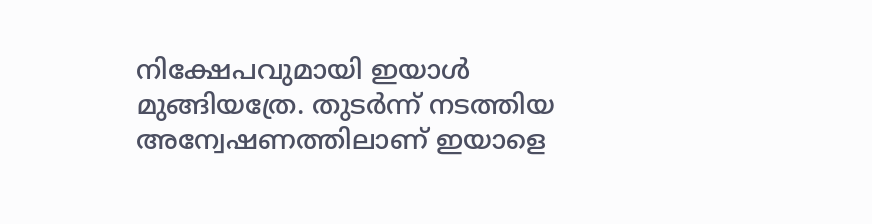നിക്ഷേപവുമായി ഇയാൾ മുങ്ങിയത്രേ. തുടർന്ന് നടത്തിയ അന്വേഷണത്തിലാണ് ഇയാളെ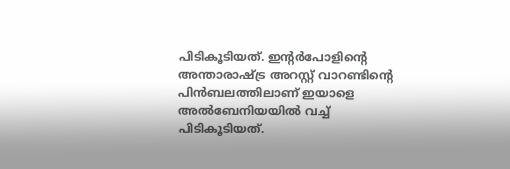പിടികൂടിയത്. ഇന്റർപോളിന്റെ അന്താരാഷ്ട്ര അറസ്റ്റ് വാറണ്ടിന്റെ പിൻബലത്തിലാണ് ഇയാളെ അൽബേനിയയിൽ വച്ച് പിടികൂടിയത്.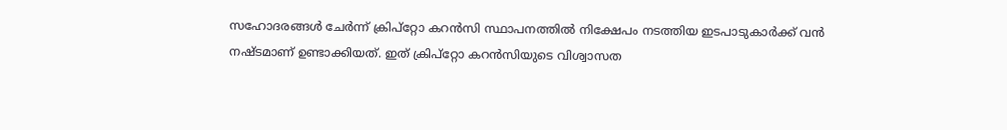സഹോദരങ്ങൾ ചേർന്ന് ക്രിപ്റ്റോ കറൻസി സ്ഥാപനത്തിൽ നിക്ഷേപം നടത്തിയ ഇടപാടുകാർക്ക് വൻ നഷ്ടമാണ് ഉണ്ടാക്കിയത്. ഇത് ക്രിപ്റ്റോ കറൻസിയുടെ വിശ്വാസത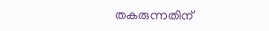തകരുന്നതിന്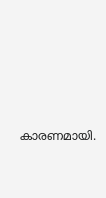കാരണമായി.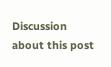Discussion about this post